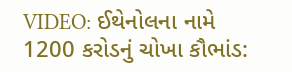VIDEO: ઈથેનોલના નામે 1200 કરોડનું ચોખા કૌભાંડ: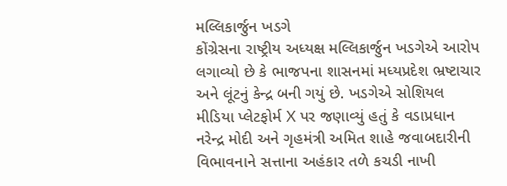મલ્લિકાર્જુન ખડગે
કોંગ્રેસના રાષ્ટ્રીય અધ્યક્ષ મલ્લિકાર્જુન ખડગેએ આરોપ લગાવ્યો છે કે ભાજપના શાસનમાં મધ્યપ્રદેશ ભ્રષ્ટાચાર અને લૂંટનું કેન્દ્ર બની ગયું છે. ખડગેએ સોશિયલ મીડિયા પ્લેટફોર્મ X પર જણાવ્યું હતું કે વડાપ્રધાન નરેન્દ્ર મોદી અને ગૃહમંત્રી અમિત શાહે જવાબદારીની વિભાવનાને સત્તાના અહંકાર તળે કચડી નાખી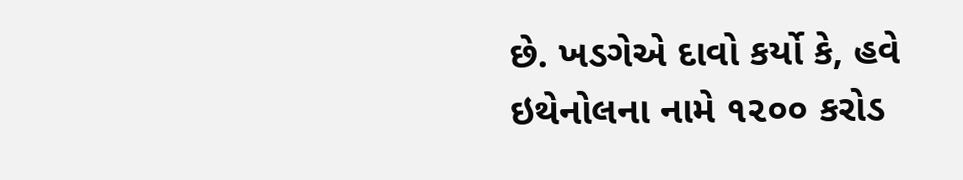છે. ખડગેએ દાવો કર્યો કે, હવે ઇથેનોલના નામે ૧૨૦૦ કરોડ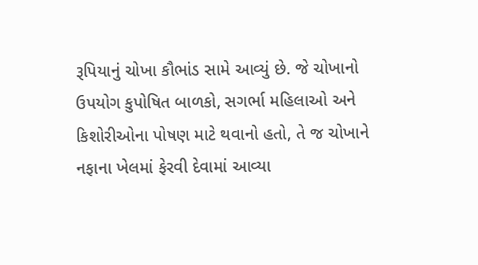રૂપિયાનું ચોખા કૌભાંડ સામે આવ્યું છે. જે ચોખાનો ઉપયોગ કુપોષિત બાળકો, સગર્ભા મહિલાઓ અને કિશોરીઓના પોષણ માટે થવાનો હતો, તે જ ચોખાને નફાના ખેલમાં ફેરવી દેવામાં આવ્યા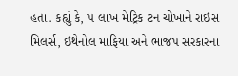હતા. કહ્યું કે, ૫ લાખ મેટ્રિક ટન ચોખાને રાઇસ મિલર્સ, ઇથેનોલ માફિયા અને ભાજપ સરકારના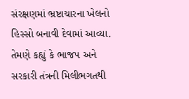સંરક્ષણમાં ભ્રષ્ટાચારના ખેલનો હિસ્સો બનાવી દેવામાં આવ્યા. તેમણે કહ્યું કે ભાજપ અને સરકારી તંત્રની મિલીભગતથી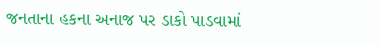જનતાના હકના અનાજ પર ડાકો પાડવામાં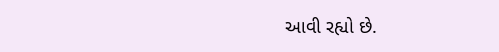આવી રહ્યો છે.